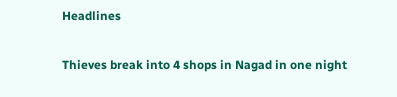Headlines

Thieves break into 4 shops in Nagad in one night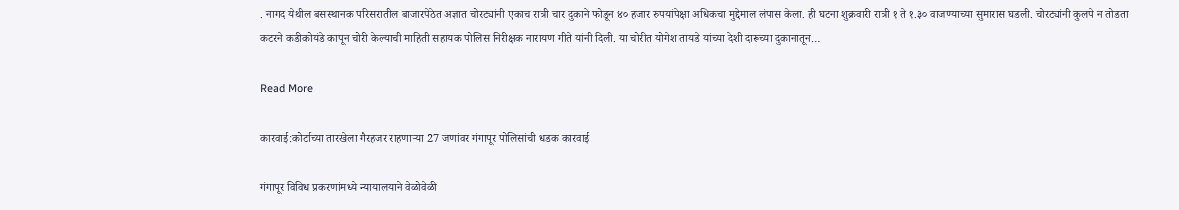. नागद येथील बसस्थानक परिसरातील बाजारपेठेत अज्ञात चोरट्यांनी एकाच रात्री चार दुकाने फोडून ४० हजार रुपयांपेक्षा अधिकचा मुद्देमाल लंपास केला. ही घटना शुक्रवारी रात्री १ ते १.३० वाजण्याच्या सुमारास घडली. चोरट्यांनी कुलपे न तोडता कटरने कडीकोयंडे कापून चोरी केल्याची माहिती सहायक पोलिस निरीक्षक नारायण गीते यांनी दिली. या चोरीत योगेश तायडे यांच्या देशी दारूच्या दुकानातून…

Read More

कारवाई:कोर्टाच्या तारखेला गैरहजर राहणाऱ्या 27 जणांवर गंगापूर पोलिसांची धडक कारवाई

गंगापूर विविध प्रकरणांमध्ये न्यायालयाने वेळोवेळी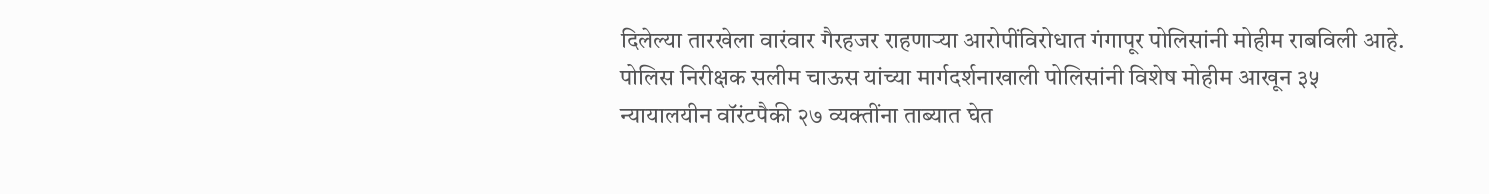दिलेल्या तारखेला वारंवार गैरहजर राहणाऱ्या आरोपींविरोधात गंगापूर पोलिसांनी मोहीम राबविली आहे. पोलिस निरीक्षक सलीम चाऊस यांच्या मार्गदर्शनाखाली पोलिसांनी विशेष मोहीम आखून ३५ न्यायालयीन वॉरंटपैकी २७ व्यक्तींना ताब्यात घेत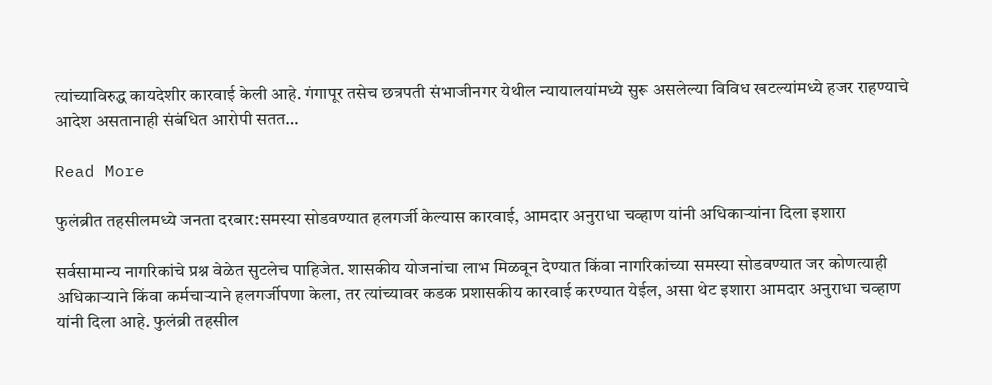त्यांच्याविरुद्ध कायदेशीर कारवाई केली आहे. गंगापूर तसेच छत्रपती संभाजीनगर येथील न्यायालयांमध्ये सुरू असलेल्या विविध खटल्यांमध्ये हजर राहण्याचे आदेश असतानाही संबंधित आरोपी सतत…

Read More

फुलंब्रीत तहसीलमध्ये जनता दरबार:समस्या सोडवण्यात हलगर्जी केल्यास कारवाई, आमदार अनुराधा चव्हाण यांनी अधिकाऱ्यांना दिला इशारा

सर्वसामान्य नागरिकांचे प्रश्न वेळेत सुटलेच पाहिजेत. शासकीय योजनांचा लाभ मिळवून देण्यात किंवा नागरिकांच्या समस्या सोडवण्यात जर कोणत्याही अधिकाऱ्याने किंवा कर्मचाऱ्याने हलगर्जीपणा केला, तर त्यांच्यावर कडक प्रशासकीय कारवाई करण्यात येईल, असा थेट इशारा आमदार अनुराधा चव्हाण यांनी दिला आहे. फुलंब्री तहसील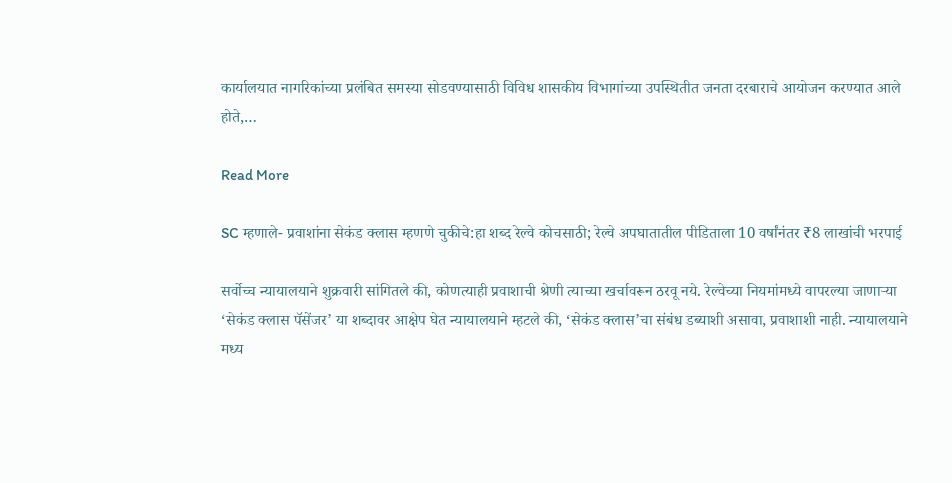कार्यालयात नागरिकांच्या प्रलंबित समस्या सोडवण्यासाठी विविध शासकीय विभागांच्या उपस्थितीत जनता दरबाराचे आयोजन करण्यात आले होते,…

Read More

SC म्हणाले- प्रवाशांना सेकंड क्लास म्हणणे चुकीचे:हा शब्द रेल्वे कोचसाठी; रेल्वे अपघातातील पीडिताला 10 वर्षांनंतर ₹8 लाखांची भरपाई

सर्वोच्च न्यायालयाने शुक्रवारी सांगितले की, कोणत्याही प्रवाशाची श्रेणी त्याच्या खर्चावरून ठरवू नये. रेल्वेच्या नियमांमध्ये वापरल्या जाणाऱ्या ‘सेकंड क्लास पॅसेंजर’ या शब्दावर आक्षेप घेत न्यायालयाने म्हटले की, ‘सेकंड क्लास’चा संबंध डब्याशी असावा, प्रवाशाशी नाही. न्यायालयाने मध्य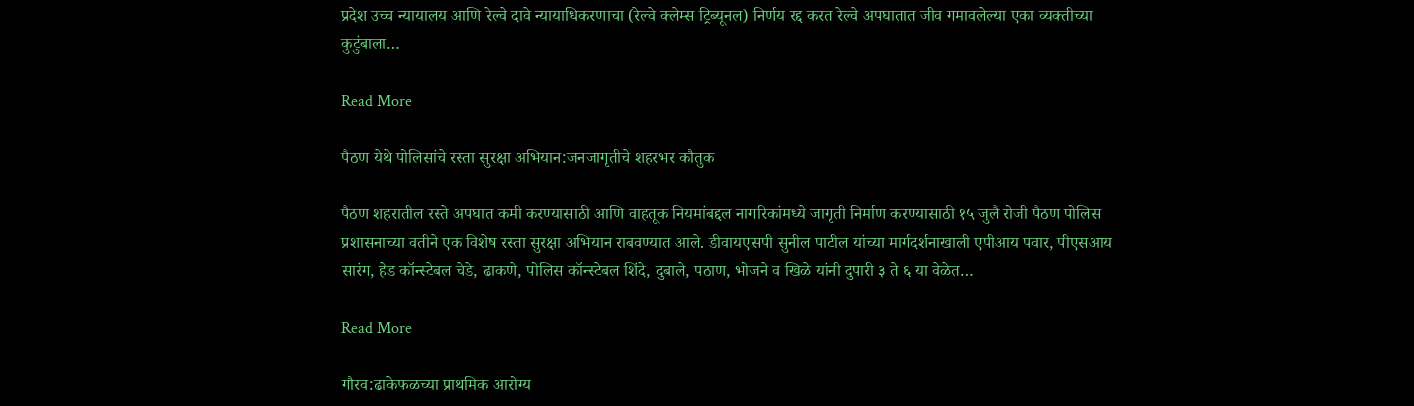प्रदेश उच्च न्यायालय आणि रेल्वे दावे न्यायाधिकरणाचा (रेल्वे क्लेम्स ट्रिब्यूनल) निर्णय रद्द करत रेल्वे अपघातात जीव गमावलेल्या एका व्यक्तीच्या कुटुंबाला…

Read More

पैठण येथे पोलिसांचे रस्ता सुरक्षा अभियान:जनजागृतीचे शहरभर कौतुक

पैठण शहरातील रस्ते अपघात कमी करण्यासाठी आणि वाहतूक नियमांबद्दल नागरिकांमध्ये जागृती निर्माण करण्यासाठी १५ जुलै रोजी पैठण पोलिस प्रशासनाच्या वतीने एक विशेष रस्ता सुरक्षा अभियान राबवण्यात आले. डीवायएसपी सुनील पाटील यांच्या मार्गदर्शनाखाली एपीआय पवार, पीएसआय सारंग, हेड कॉन्स्टेबल चेडे, ढाकणे, पोलिस कॉन्स्टेबल शिंदे, दुबाले, पठाण, भोजने व खिळे यांनी दुपारी ३ ते ६ या वेळेत…

Read More

गौरव:ढाकेफळच्या प्राथमिक आरोग्य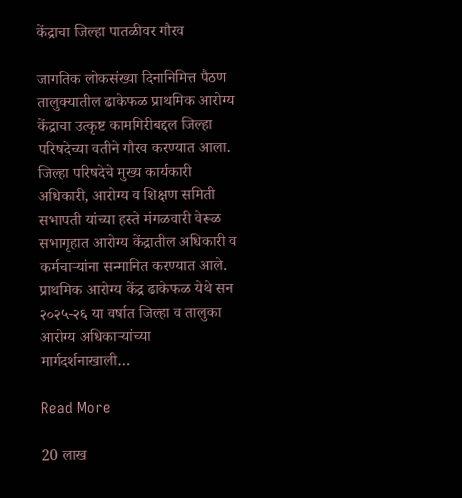केंद्राचा जिल्हा पातळीवर गौरव

जागतिक लोकसंख्या दिनानिमित्त पैठण तालुक्यातील ढाकेफळ प्राथमिक आरोग्य केंद्राचा उत्कृष्ट कामगिरीबद्दल जिल्हा परिषदेच्या वतीने गौरव करण्यात आला. जिल्हा परिषदेचे मुख्य कार्यकारी अधिकारी, आरोग्य व शिक्षण समिती सभापती यांच्या हस्ते मंगळवारी वेरूळ सभागृहात आरोग्य केंद्रातील अधिकारी व कर्मचाऱ्यांना सन्मानित करण्यात आले. प्राथमिक आरोग्य केंद्र ढाकेफळ येथे सन २०२५-२६ या वर्षात जिल्हा व तालुका आरोग्य अधिकाऱ्यांच्या मार्गदर्शनाखाली…

Read More

20 लाख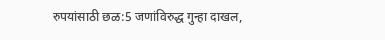रुपयांसाठी छळ:5 जणांविरुद्ध गुन्हा दाखल,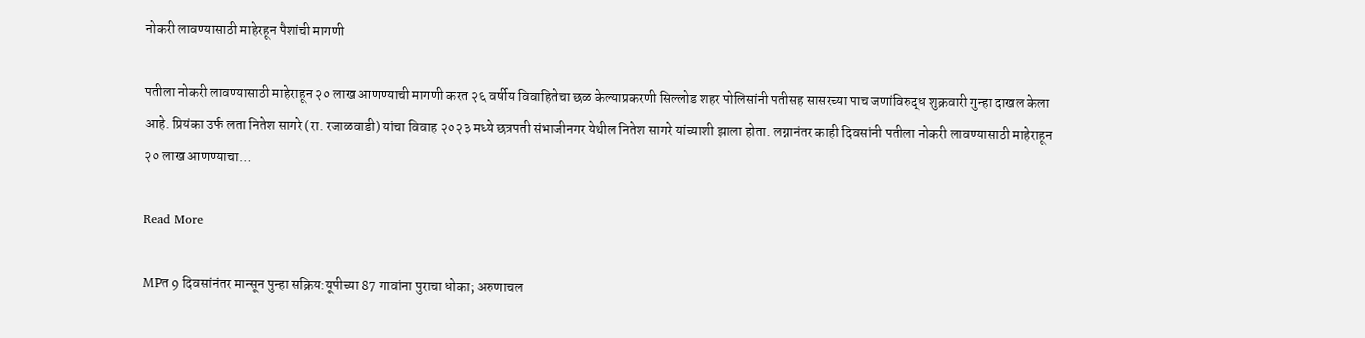नोकरी लावण्यासाठी माहेरहून पैशांची मागणी

पतीला नोकरी लावण्यासाठी माहेराहून २० लाख आणण्याची मागणी करत २६ वर्षीय विवाहितेचा छळ केल्याप्रकरणी सिल्लोड शहर पोलिसांनी पतीसह सासरच्या पाच जणांविरुद्ध शुक्रवारी गुन्हा दाखल केला आहे. प्रियंका उर्फ लता नितेश सागरे (रा. रजाळवाडी) यांचा विवाह २०२३ मध्ये छत्रपती संभाजीनगर येथील नितेश सागरे यांच्याशी झाला होता. लग्नानंतर काही दिवसांनी पतीला नोकरी लावण्यासाठी माहेराहून २० लाख आणण्याचा…

Read More

MPत 9 दिवसांनंतर मान्सून पुन्हा सक्रिय:यूपीच्या 87 गावांना पुराचा धोका; अरुणाचल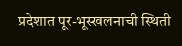प्रदेशात पूर-भूस्खलनाची स्थिती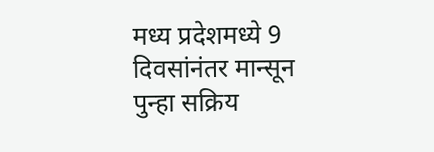मध्य प्रदेशमध्ये 9 दिवसांनंतर मान्सून पुन्हा सक्रिय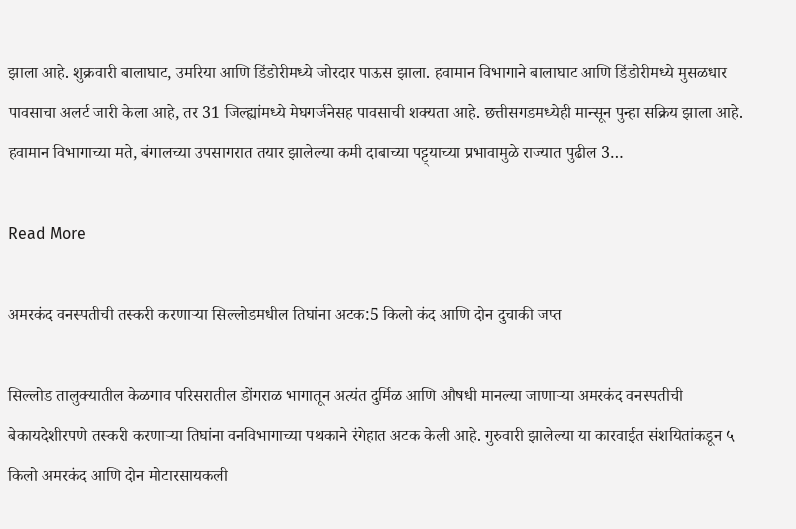झाला आहे. शुक्रवारी बालाघाट, उमरिया आणि डिंडोरीमध्ये जोरदार पाऊस झाला. हवामान विभागाने बालाघाट आणि डिंडोरीमध्ये मुसळधार पावसाचा अलर्ट जारी केला आहे, तर 31 जिल्ह्यांमध्ये मेघगर्जनेसह पावसाची शक्यता आहे. छत्तीसगडमध्येही मान्सून पुन्हा सक्रिय झाला आहे. हवामान विभागाच्या मते, बंगालच्या उपसागरात तयार झालेल्या कमी दाबाच्या पट्ट्याच्या प्रभावामुळे राज्यात पुढील 3…

Read More

अमरकंद वनस्पतीची तस्करी करणाऱ्या सिल्लोडमधील तिघांना अटक:5 किलो कंद आणि दोन दुचाकी जप्त

सिल्लोड तालुक्यातील केळगाव परिसरातील डोंगराळ भागातून अत्यंत दुर्मिळ आणि औषधी मानल्या जाणाऱ्या अमरकंद वनस्पतीची बेकायदेशीरपणे तस्करी करणाऱ्या तिघांना वनविभागाच्या पथकाने रंगेहात अटक केली आहे. गुरुवारी झालेल्या या कारवाईत संशयितांकडून ५ किलो अमरकंद आणि दोन मोटारसायकली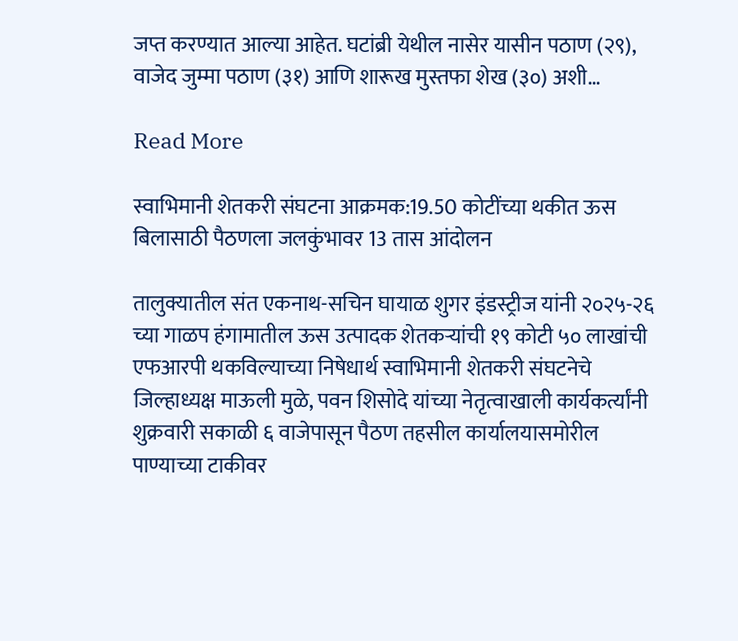जप्त करण्यात आल्या आहेत. घटांब्री येथील नासेर यासीन पठाण (२९), वाजेद जुम्मा पठाण (३१) आणि शारूख मुस्तफा शेख (३०) अशी…

Read More

स्वाभिमानी शेतकरी संघटना आक्रमक:19.50 कोटींच्या थकीत ऊस बिलासाठी पैठणला जलकुंभावर 13 तास आंदोलन

तालुक्यातील संत एकनाथ-सचिन घायाळ शुगर इंडस्ट्रीज यांनी २०२५-२६ च्या गाळप हंगामातील ऊस उत्पादक शेतकऱ्यांची १९ कोटी ५० लाखांची एफआरपी थकविल्याच्या निषेधार्थ स्वाभिमानी शेतकरी संघटनेचे जिल्हाध्यक्ष माऊली मुळे, पवन शिसोदे यांच्या नेतृत्वाखाली कार्यकर्त्यांनी शुक्रवारी सकाळी ६ वाजेपासून पैठण तहसील कार्यालयासमोरील पाण्याच्या टाकीवर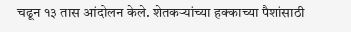चढून १३ तास आंदोलन केले. शेतकऱ्यांच्या हक्काच्या पैशांसाठी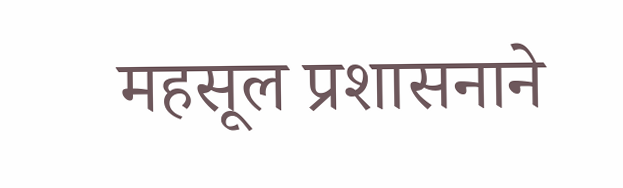महसूल प्रशासनाने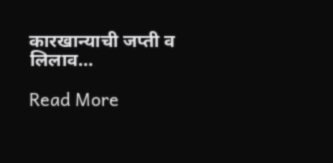कारखान्याची जप्ती व लिलाव…

Read More